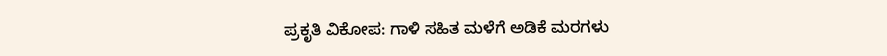ಪ್ರಕೃತಿ ವಿಕೋಪ: ಗಾಳಿ ಸಹಿತ ಮಳೆಗೆ ಅಡಿಕೆ ಮರಗಳು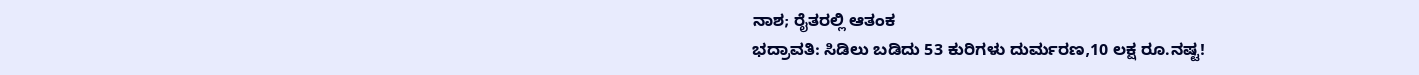ನಾಶ; ರೈತರಲ್ಲಿ ಆತಂಕ
ಭದ್ರಾವತಿ: ಸಿಡಿಲು ಬಡಿದು 53 ಕುರಿಗಳು ದುರ್ಮರಣ,10 ಲಕ್ಷ ರೂ.ನಷ್ಟ!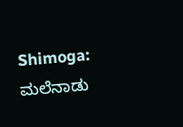Shimoga: ಮಲೆನಾಡು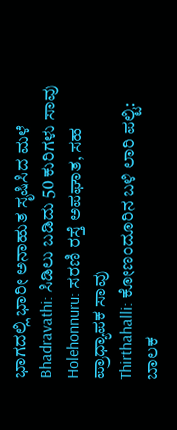ಭಾಗದಲ್ಲಿ ಭಾರೀ ಅನಾಹುತ ಸೃಷಿಸಿದ ಮಳೆ
Bhadravathi: ಸಿಡಿಲು ಬಡಿದು 50 ಕುರಿಗಳು ಸಾವು
Holehonnuru: ಸರಣಿ ರಸ್ತೆ ಅಪಘಾತ, ಸಹ ಪ್ರಾಧ್ಯಾಪಕ ಸಾವು
Thirthahalli: ಕೋಣಂದೂರಿನ ಬಳಿ ಲಾರಿ ಪಲ್ಟಿ: ಬಾಲಕ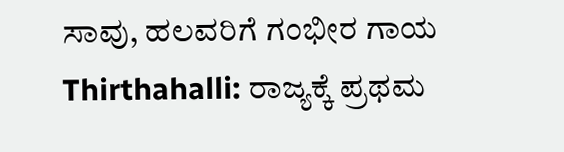ಸಾವು, ಹಲವರಿಗೆ ಗಂಭೀರ ಗಾಯ
Thirthahalli: ರಾಜ್ಯಕ್ಕೆ ಪ್ರಥಮ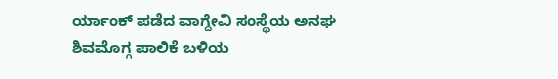ರ್ಯಾಂಕ್ ಪಡೆದ ವಾಗ್ದೇವಿ ಸಂಸ್ಥೆಯ ಅನಘ
ಶಿವಮೊಗ್ಗ ಪಾಲಿಕೆ ಬಳಿಯ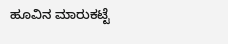ಹೂವಿನ ಮಾರುಕಟ್ಟೆ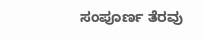ಸಂಪೂರ್ಣ ತೆರವು